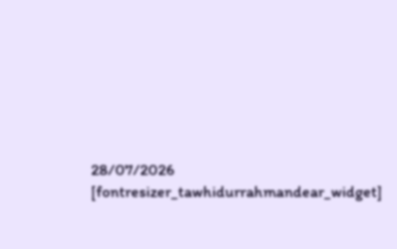28/07/2026
[fontresizer_tawhidurrahmandear_widget]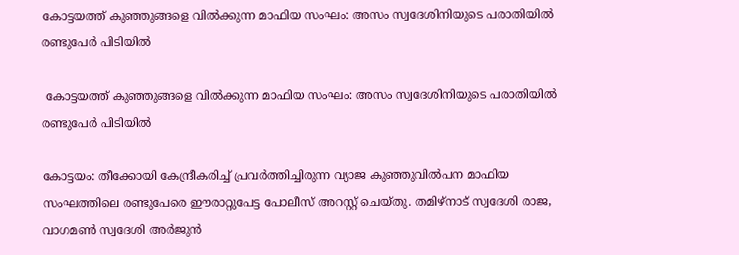കോട്ടയത്ത് കുഞ്ഞുങ്ങളെ വിൽക്കുന്ന മാഫിയ സംഘം: അസം സ്വദേശിനിയുടെ പരാതിയിൽ രണ്ടുപേർ പിടിയിൽ

 കോട്ടയത്ത് കുഞ്ഞുങ്ങളെ വിൽക്കുന്ന മാഫിയ സംഘം: അസം സ്വദേശിനിയുടെ പരാതിയിൽ രണ്ടുപേർ പിടിയിൽ

കോട്ടയം: തീക്കോയി കേന്ദ്രീകരിച്ച് പ്രവർത്തിച്ചിരുന്ന വ്യാജ കുഞ്ഞുവിൽപന മാഫിയ സംഘത്തിലെ രണ്ടുപേരെ ഈരാറ്റുപേട്ട പോലീസ് അറസ്റ്റ് ചെയ്തു. തമിഴ്‌നാട് സ്വദേശി രാജ, വാഗമൺ സ്വദേശി അർജുൻ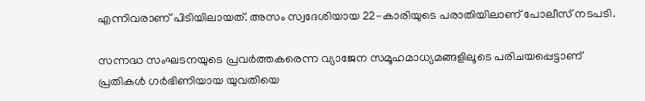എന്നിവരാണ് പിടിയിലായത്. അസം സ്വദേശിയായ 22-കാരിയുടെ പരാതിയിലാണ് പോലീസ് നടപടി.

സന്നദ്ധ സംഘടനയുടെ പ്രവർത്തകരെന്ന വ്യാജേന സമൂഹമാധ്യമങ്ങളിലൂടെ പരിചയപ്പെട്ടാണ് പ്രതികൾ ഗർഭിണിയായ യുവതിയെ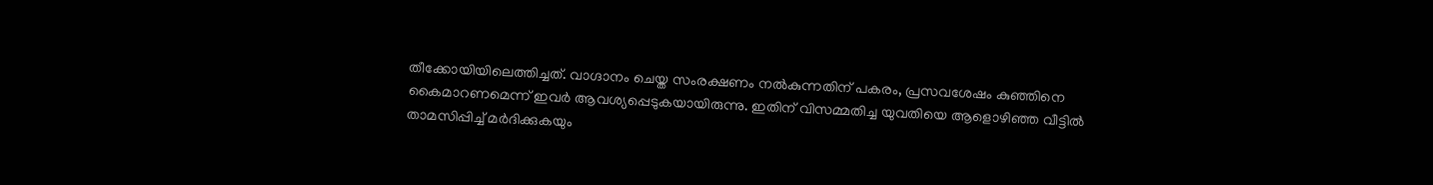തീക്കോയിയിലെത്തിച്ചത്. വാഗ്ദാനം ചെയ്ത സംരക്ഷണം നൽകുന്നതിന് പകരം, പ്രസവശേഷം കുഞ്ഞിനെ കൈമാറണമെന്ന് ഇവർ ആവശ്യപ്പെടുകയായിരുന്നു. ഇതിന് വിസമ്മതിച്ച യുവതിയെ ആളൊഴിഞ്ഞ വീട്ടിൽ താമസിപ്പിച്ച് മർദിക്കുകയും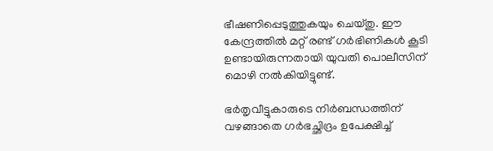ഭീഷണിപ്പെടുത്തുകയും ചെയ്തു. ഈ കേന്ദ്രത്തിൽ മറ്റ് രണ്ട് ഗർഭിണികൾ കൂടി ഉണ്ടായിരുന്നതായി യുവതി പൊലീസിന് മൊഴി നൽകിയിട്ടുണ്ട്.

ഭർതൃവീട്ടുകാരുടെ നിർബന്ധത്തിന് വഴങ്ങാതെ ഗർഭച്ഛിദ്രം ഉപേക്ഷിച്ച്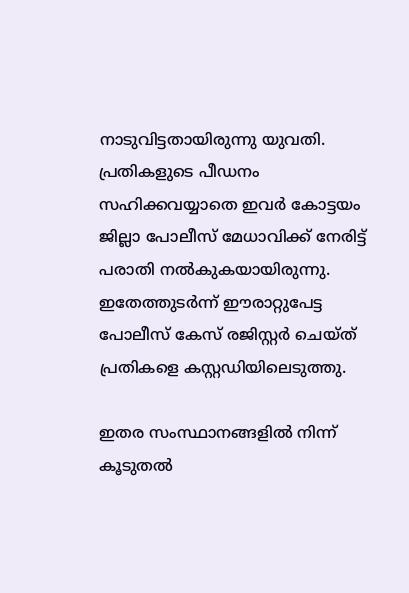നാടുവിട്ടതായിരുന്നു യുവതി. പ്രതികളുടെ പീഡനം സഹിക്കവയ്യാതെ ഇവർ കോട്ടയം ജില്ലാ പോലീസ് മേധാവിക്ക് നേരിട്ട് പരാതി നൽകുകയായിരുന്നു. ഇതേത്തുടർന്ന് ഈരാറ്റുപേട്ട പോലീസ് കേസ് രജിസ്റ്റർ ചെയ്ത് പ്രതികളെ കസ്റ്റഡിയിലെടുത്തു.

ഇതര സംസ്ഥാനങ്ങളിൽ നിന്ന് കൂടുതൽ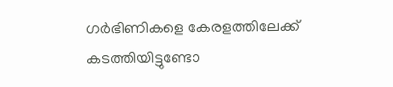ഗർഭിണികളെ കേരളത്തിലേക്ക് കടത്തിയിട്ടുണ്ടോ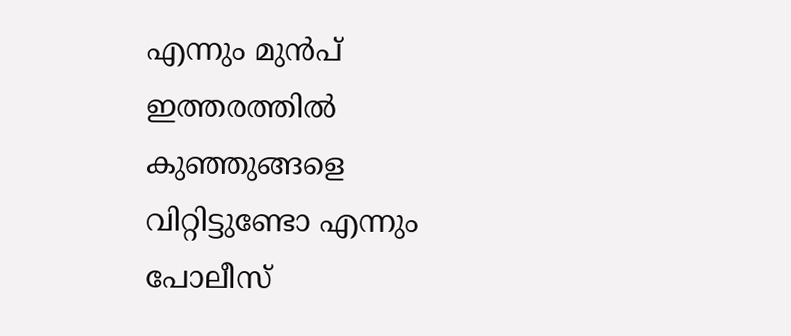എന്നും മുൻപ് ഇത്തരത്തിൽ കുഞ്ഞുങ്ങളെ വിറ്റിട്ടുണ്ടോ എന്നും പോലീസ്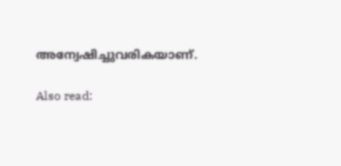അന്വേഷിച്ചുവരികയാണ്.

Also read: